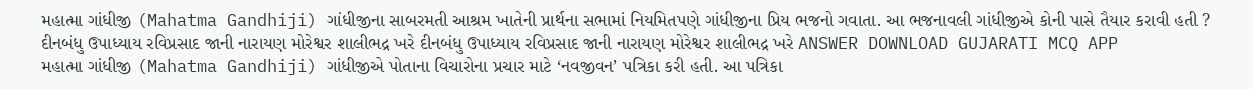મહાત્મા ગાંધીજી (Mahatma Gandhiji) ગાંધીજીના સાબરમતી આશ્રમ ખાતેની પ્રાર્થના સભામાં નિયમિતપણે ગાંધીજીના પ્રિય ભજનો ગવાતા. આ ભજનાવલી ગાંધીજીએ કોની પાસે તૈયાર કરાવી હતી ? દીનબંધુ ઉપાધ્યાય રવિપ્રસાદ જાની નારાયણ મોરેશ્વર શાલીભદ્ર ખરે દીનબંધુ ઉપાધ્યાય રવિપ્રસાદ જાની નારાયણ મોરેશ્વર શાલીભદ્ર ખરે ANSWER DOWNLOAD GUJARATI MCQ APP
મહાત્મા ગાંધીજી (Mahatma Gandhiji) ગાંધીજીએ પોતાના વિચારોના પ્રચાર માટે ‘નવજીવન’ પત્રિકા કરી હતી. આ પત્રિકા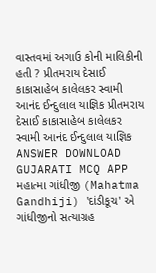વાસ્તવમાં અગાઉ કોની માલિકીની હતી ? પ્રીતમરાય દેસાઈ કાકાસાહેબ કાલેલકર સ્વામી આનંદ ઈન્દુલાલ યાજ્ઞિક પ્રીતમરાય દેસાઈ કાકાસાહેબ કાલેલકર સ્વામી આનંદ ઈન્દુલાલ યાજ્ઞિક ANSWER DOWNLOAD GUJARATI MCQ APP
મહાત્મા ગાંધીજી (Mahatma Gandhiji) 'દાંડીકૂચ' એ ગાંધીજીનો સત્યાગ્રહ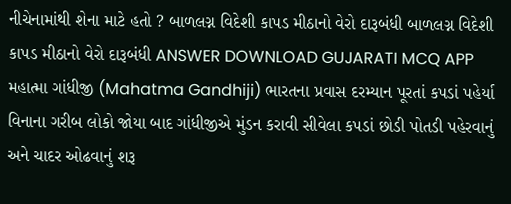નીચેનામાંથી શેના માટે હતો ? બાળલગ્ન વિદેશી કાપડ મીઠાનો વેરો દારૂબંધી બાળલગ્ન વિદેશી કાપડ મીઠાનો વેરો દારૂબંધી ANSWER DOWNLOAD GUJARATI MCQ APP
મહાત્મા ગાંધીજી (Mahatma Gandhiji) ભારતના પ્રવાસ દરમ્યાન પૂરતાં કપડાં પહેર્યા વિનાના ગરીબ લોકો જોયા બાદ ગાંધીજીએ મુંડન કરાવી સીવેલા કપડાં છોડી પોતડી પહેરવાનું અને ચાદર ઓઢવાનું શરૂ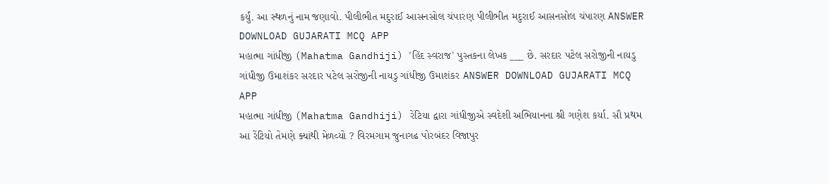કર્યું. આ સ્થળનું નામ જણાવો. પીલીભીત મદુરાઈ આસનસોલ ચંપારણ પીલીભીત મદુરાઈ આસનસોલ ચંપારણ ANSWER DOWNLOAD GUJARATI MCQ APP
મહાત્મા ગાંધીજી (Mahatma Gandhiji) 'હિંદ સ્વરાજ' પુસ્તકના લેખક ___ છે. સરદાર પટેલ સરોજીની નાયડુ ગાંધીજી ઉમાશંકર સરદાર પટેલ સરોજીની નાયડુ ગાંધીજી ઉમાશંકર ANSWER DOWNLOAD GUJARATI MCQ APP
મહાત્મા ગાંધીજી (Mahatma Gandhiji) રેંટિયા દ્વારા ગાંધીજીએ સ્વદેશી અભિયાનના શ્રી ગણેશ કર્યા. સૌ પ્રથમ આ રેંટિયો તેમણે ક્યાંથી મેળવ્યો ? વિરમગામ જુનાગઢ પોરબંદર વિજાપુર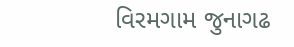વિરમગામ જુનાગઢ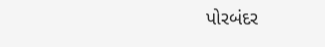પોરબંદર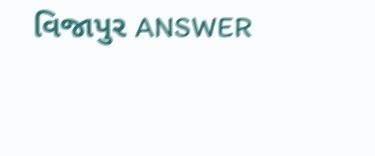વિજાપુર ANSWER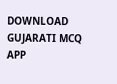DOWNLOAD GUJARATI MCQ APP